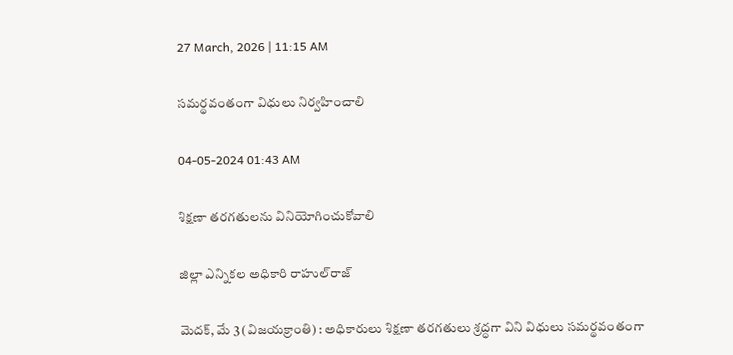27 March, 2026 | 11:15 AM

సమర్థవంతంగా విధులు నిర్వహించాలి

04-05-2024 01:43 AM

శిక్షణా తరగతులను వినియోగించుకోవాలి

జిల్లా ఎన్నికల అధికారి రాహుల్‌రాజ్

మెదక్, మే 3 (విజయక్రాంతి) : అధికారులు శిక్షణా తరగతులు శ్రద్ధగా విని విధులు సమర్థవంతంగా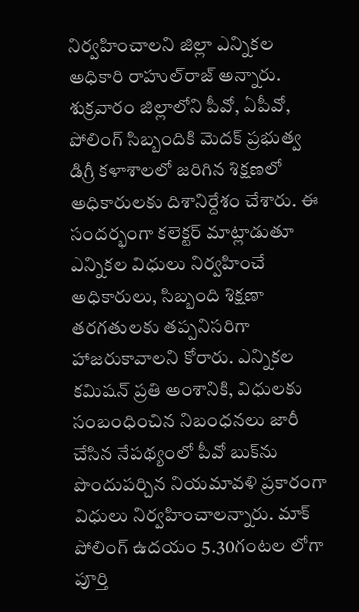నిర్వహించాలని జిల్లా ఎన్నికల అధికారి రాహుల్‌రాజ్ అన్నారు. శుక్రవారం జిల్లాలోని పీవో, ఏపీవో, పోలింగ్ సిబ్బందికి మెదక్ ప్రభుత్వ డిగ్రీ కళాశాలలో జరిగిన శిక్షణలో అధికారులకు దిశానిర్దేశం చేశారు. ఈ సందర్భంగా కలెక్టర్ మాట్లాడుతూ ఎన్నికల విధులు నిర్వహించే అధికారులు, సిబ్బంది శిక్షణా తరగతులకు తప్పనిసరిగా హాజరుకావాలని కోరారు. ఎన్నికల కమిషన్ ప్రతి అంశానికి, విధులకు సంబంధించిన నిబంధనలు జారీ చేసిన నేపథ్యంలో పీవో బుక్‌ను పొందుపర్చిన నియమావళి ప్రకారంగా విధులు నిర్వహించాలన్నారు. మాక్ పోలింగ్ ఉదయం 5.30గంటల లోగా పూర్తి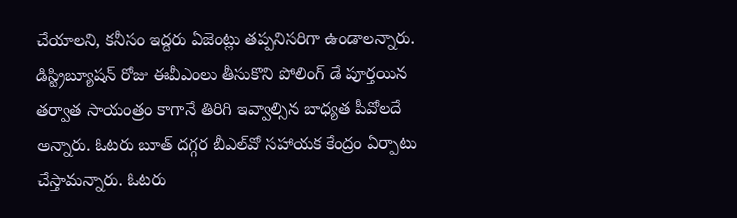చేయాలని, కనీసం ఇద్దరు ఏజెంట్లు తప్పనిసరిగా ఉండాలన్నారు. డిస్ట్రిబ్యూషన్ రోజు ఈవీఎంలు తీసుకొని పోలింగ్ డే పూర్తయిన తర్వాత సాయంత్రం కాగానే తిరిగి ఇవ్వాల్సిన బాధ్యత పీవోలదే అన్నారు. ఓటరు బూత్ దగ్గర బీఎల్‌వో సహాయక కేంద్రం ఏర్పాటు చేస్తామన్నారు. ఓటరు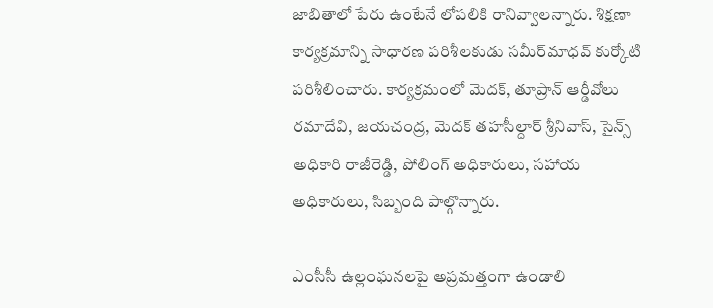జాబితాలో పేరు ఉంటేనే లోపలికి రానివ్వాలన్నారు. శిక్షణా కార్యక్రమాన్ని సాధారణ పరిశీలకుడు సమీర్‌మాధవ్ కుర్కోటి పరిశీలించారు. కార్యక్రమంలో మెదక్, తూప్రాన్ ఆర్డీవోలు రమాదేవి, జయచంద్ర, మెదక్ తహసీల్దార్ శ్రీనివాస్, సైన్స్ అధికారి రాజీరెడ్డి, పోలింగ్ అధికారులు, సహాయ అధికారులు, సిబ్బంది పాల్గొన్నారు.

ఎంసీసీ ఉల్లంఘనలపై అప్రమత్తంగా ఉండాలి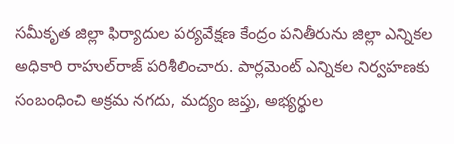సమీకృత జిల్లా ఫిర్యాదుల పర్యవేక్షణ కేంద్రం పనితీరును జిల్లా ఎన్నికల అధికారి రాహుల్‌రాజ్ పరిశీలించారు. పార్లమెంట్ ఎన్నికల నిర్వహణకు సంబంధించి అక్రమ నగదు, మద్యం జప్తు, అభ్యర్థుల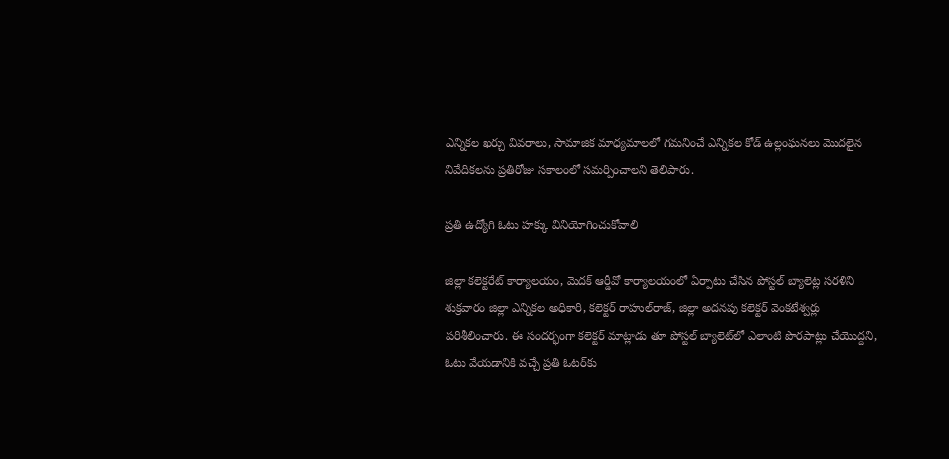ఎన్నికల ఖర్చు వివరాలు, సామాజిక మాధ్యమాలలో గమనించే ఎన్నికల కోడ్ ఉల్లంఘనలు మొదలైన నివేదికలను ప్రతిరోజు సకాలంలో సమర్పించాలని తెలిపారు.

ప్రతి ఉద్యోగి ఓటు హక్కు వినియోగించుకోవాలి

జిల్లా కలెక్టరేట్ కార్యాలయం, మెదక్ ఆర్డీవో కార్యాలయంలో ఏర్పాటు చేసిన పోస్టల్ బ్యాలెట్ల సరళిని శుక్రవారం జిల్లా ఎన్నికల అధికారి, కలెక్టర్ రాహుల్‌రాజ్, జిల్లా అదనపు కలెక్టర్ వెంకటేశ్వర్లు పరిశీలించారు. ఈ సందర్భంగా కలెక్టర్ మాట్లాడు తూ పోస్టల్ బ్యాలెట్‌లో ఎలాంటి పొరపాట్లు చేయొద్దని, ఓటు వేయడానికి వచ్చే ప్రతి ఓటర్‌కు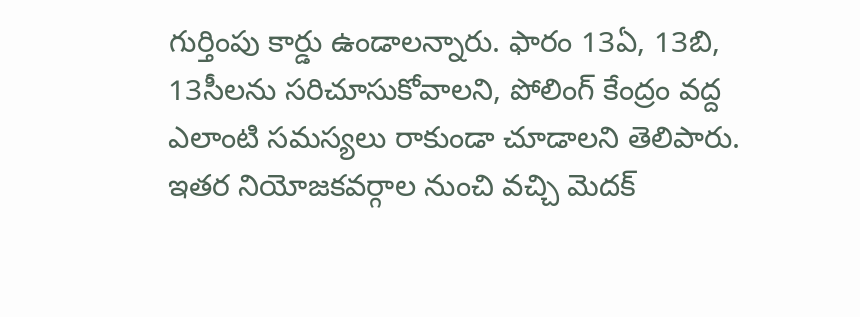గుర్తింపు కార్డు ఉండాలన్నారు. ఫారం 13ఏ, 13బి, 13సీలను సరిచూసుకోవాలని, పోలింగ్ కేంద్రం వద్ద ఎలాంటి సమస్యలు రాకుండా చూడాలని తెలిపారు. ఇతర నియోజకవర్గాల నుంచి వచ్చి మెదక్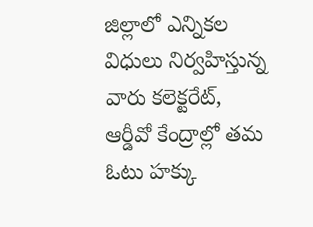జిల్లాలో ఎన్నికల విధులు నిర్వహిస్తున్న వారు కలెక్టరేట్, ఆర్డీవో కేంద్రాల్లో తమ ఓటు హక్కు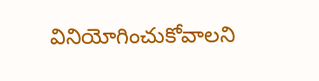వినియోగించుకోవాలని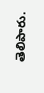తెలిపారు.